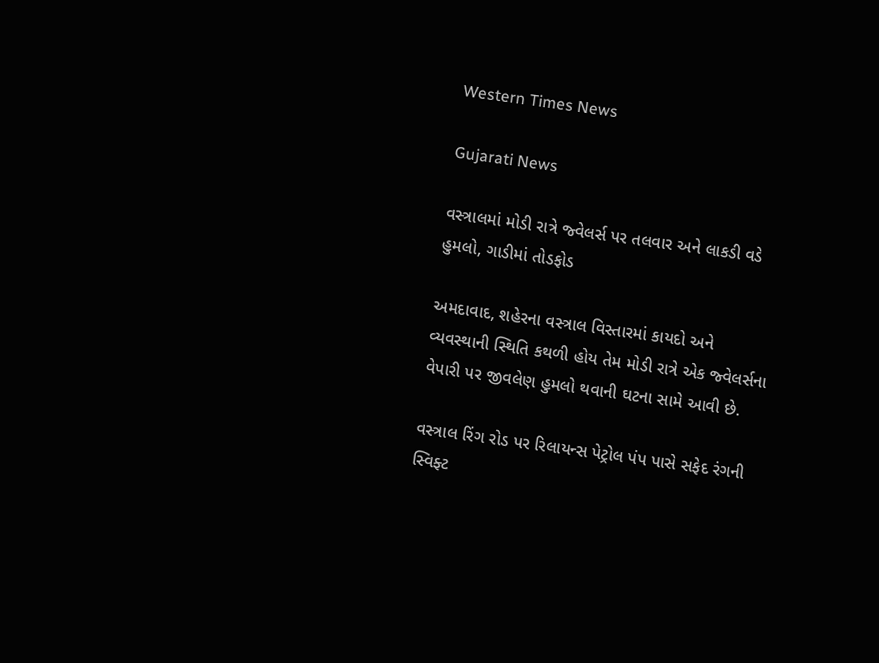Western Times News

Gujarati News

વસ્ત્રાલમાં મોડી રાત્રે જ્વેલર્સ પર તલવાર અને લાકડી વડે હુમલો, ગાડીમાં તોડફોડ

અમદાવાદ, શહેરના વસ્ત્રાલ વિસ્તારમાં કાયદો અને વ્યવસ્થાની સ્થિતિ કથળી હોય તેમ મોડી રાત્રે એક જ્વેલર્સના વેપારી પર જીવલેણ હુમલો થવાની ઘટના સામે આવી છે.

વસ્ત્રાલ રિંગ રોડ પર રિલાયન્સ પેટ્રોલ પંપ પાસે સફેદ રંગની સ્વિફ્ટ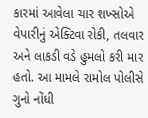કારમાં આવેલા ચાર શખ્સોએ વેપારીનું એક્ટિવા રોકી, તલવાર અને લાકડી વડે હુમલો કરી માર હતો. આ મામલે રામોલ પોલીસે ગુનો નોંધી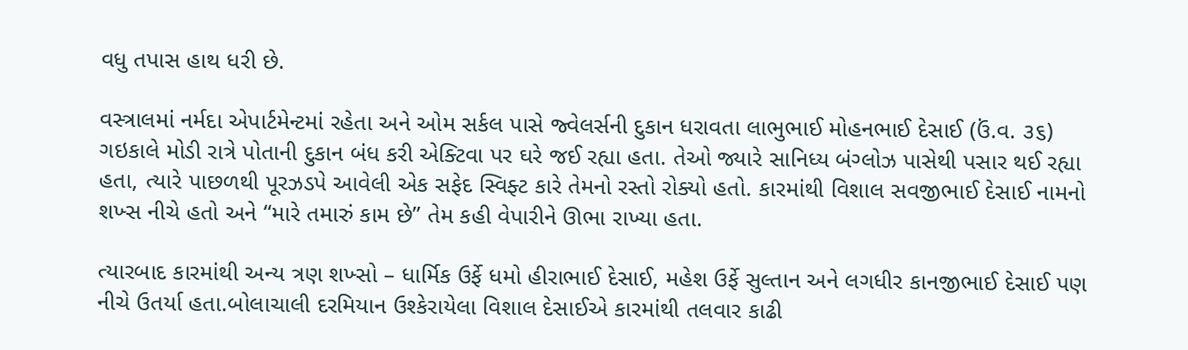વધુ તપાસ હાથ ધરી છે.

વસ્ત્રાલમાં નર્મદા એપાર્ટમેન્ટમાં રહેતા અને ઓમ સર્કલ પાસે જ્વેલર્સની દુકાન ધરાવતા લાભુભાઈ મોહનભાઈ દેસાઈ (ઉં.વ. ૩૬) ગઇકાલે મોડી રાત્રે પોતાની દુકાન બંધ કરી એક્ટિવા પર ઘરે જઈ રહ્યા હતા. તેઓ જ્યારે સાનિધ્ય બંગ્લોઝ પાસેથી પસાર થઈ રહ્યા હતા, ત્યારે પાછળથી પૂરઝડપે આવેલી એક સફેદ સ્વિફ્ટ કારે તેમનો રસ્તો રોક્યો હતો. કારમાંથી વિશાલ સવજીભાઈ દેસાઈ નામનો શખ્સ નીચે હતો અને “મારે તમારું કામ છે” તેમ કહી વેપારીને ઊભા રાખ્યા હતા.

ત્યારબાદ કારમાંથી અન્ય ત્રણ શખ્સો – ધાર્મિક ઉર્ફે ધમો હીરાભાઈ દેસાઈ, મહેશ ઉર્ફે સુલ્તાન અને લગધીર કાનજીભાઈ દેસાઈ પણ નીચે ઉતર્યા હતા.બોલાચાલી દરમિયાન ઉશ્કેરાયેલા વિશાલ દેસાઈએ કારમાંથી તલવાર કાઢી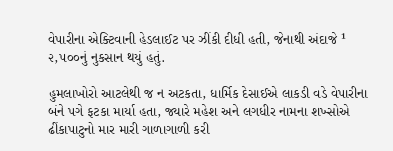વેપારીના એક્ટિવાની હેડલાઈટ પર ઝીંકી દીધી હતી, જેનાથી અંદાજે ¹ ૨,૫૦૦નું નુકસાન થયું હતું.

હુમલાખોરો આટલેથી જ ન અટકતા, ધાર્મિક દેસાઈએ લાકડી વડે વેપારીના બંને પગે ફટકા માર્યા હતા, જ્યારે મહેશ અને લગધીર નામના શખ્સોએ ઢીંકાપાટુનો માર મારી ગાળાગાળી કરી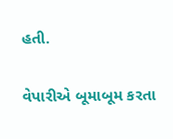હતી.

વેપારીએ બૂમાબૂમ કરતા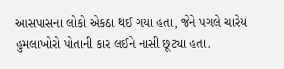આસપાસના લોકો એકઠા થઈ ગયા હતા, જેને પગલે ચારેય હુમલાખોરો પોતાની કાર લઈને નાસી છૂટ્યા હતા.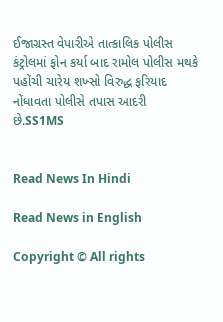ઈજાગ્રસ્ત વેપારીએ તાત્કાલિક પોલીસ કંટ્રોલમાં ફોન કર્યા બાદ રામોલ પોલીસ મથકે પહોંચી ચારેય શખ્સો વિરુદ્ધ ફરિયાદ નોંધાવતા પોલીસે તપાસ આદરી છે.SS1MS


Read News In Hindi

Read News in English

Copyright © All rights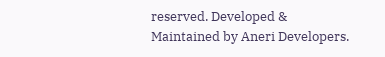reserved. Developed & Maintained by Aneri Developers.